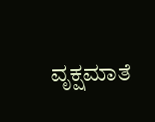ವೃಕ್ಷಮಾತೆ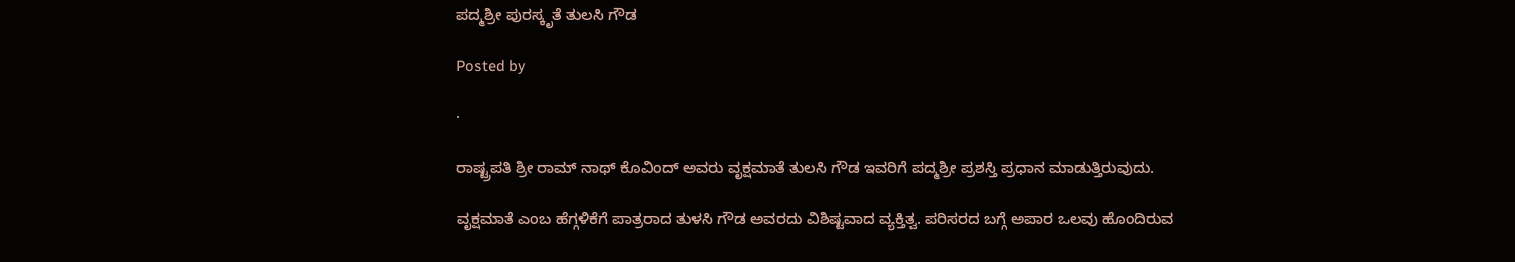ಪದ್ಮಶ್ರೀ ಪುರಸ್ಕೃತೆ ತುಲಸಿ ‌ಗೌಡ

Posted by

·

ರಾಷ್ಟ್ರಪತಿ ಶ್ರೀ ರಾಮ್ ನಾಥ್ ಕೊವಿಂದ್ ಅವರು ವೃಕ್ಷಮಾತೆ ತುಲಸಿ ಗೌಡ ಇವರಿಗೆ ಪದ್ಮಶ್ರೀ ಪ್ರಶಸ್ತಿ ಪ್ರಧಾನ ಮಾಡುತ್ತಿರುವುದು.

ವೃಕ್ಷಮಾತೆ ಎಂಬ ಹೆಗ್ಗಳಿಕೆಗೆ ಪಾತ್ರರಾದ ತುಳಸಿ ಗೌಡ ಅವರದು ವಿಶಿಷ್ಟವಾದ ವ್ಯಕ್ತಿತ್ವ. ಪರಿಸರದ ಬಗ್ಗೆ ಅಪಾರ ಒಲವು ಹೊಂದಿರುವ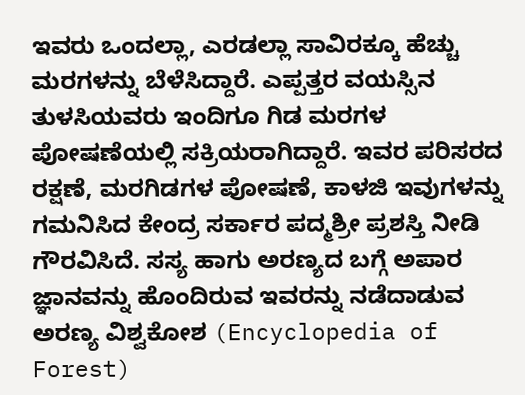ಇವರು ಒಂದಲ್ಲಾ, ಎರಡಲ್ಲಾ ಸಾವಿರಕ್ಕೂ ಹೆಚ್ಚು ಮರಗಳನ್ನು ಬೆಳೆಸಿದ್ದಾರೆ. ಎಪ್ಪತ್ತರ ವಯಸ್ಸಿನ ತುಳಸಿಯವರು ಇಂದಿಗೂ ಗಿಡ ಮರಗಳ ಪೋಷಣೆಯಲ್ಲಿ ಸಕ್ರಿಯರಾಗಿದ್ದಾರೆ. ಇವರ ಪರಿಸರದ ರಕ್ಷಣೆ, ಮರಗಿಡಗಳ ಪೋಷಣೆ, ಕಾಳಜಿ ಇವುಗಳನ್ನು ಗಮನಿಸಿದ ಕೇಂದ್ರ ಸರ್ಕಾರ ಪದ್ಮಶ್ರೀ ಪ್ರಶಸ್ತಿ ನೀಡಿ ಗೌರವಿಸಿದೆ. ಸಸ್ಯ ಹಾಗು ಅರಣ್ಯದ ಬಗ್ಗೆ ಅಪಾರ ಜ್ಞಾನವನ್ನು ಹೊಂದಿರುವ ಇವರನ್ನು ನಡೆದಾಡುವ ಅರಣ್ಯ ವಿಶ್ವಕೋಶ (Encyclopedia of Forest)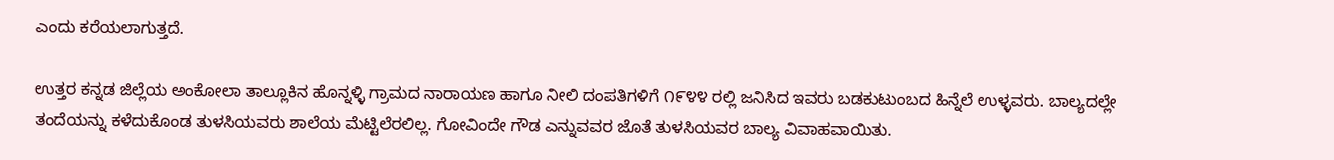ಎಂದು ಕರೆಯಲಾಗುತ್ತದೆ.

ಉತ್ತರ ಕನ್ನಡ ಜಿಲ್ಲೆಯ ಅಂಕೋಲಾ ತಾಲ್ಲೂಕಿನ ಹೊನ್ನಳ್ಳಿ ಗ್ರಾಮದ ನಾರಾಯಣ ಹಾಗೂ ನೀಲಿ ದಂಪತಿಗಳಿಗೆ ೧೯೪೪ ರಲ್ಲಿ ಜನಿಸಿದ ಇವರು ಬಡಕುಟುಂಬದ ಹಿನ್ನೆಲೆ ಉಳ್ಳವರು. ಬಾಲ್ಯದಲ್ಲೇ ತಂದೆಯನ್ನು ಕಳೆದುಕೊಂಡ ತುಳಸಿಯವರು ಶಾಲೆಯ ಮೆಟ್ಟಿಲೆರಲಿಲ್ಲ. ಗೋವಿಂದೇ ಗೌಡ ಎನ್ನುವವರ ಜೊತೆ ತುಳಸಿಯವರ ಬಾಲ್ಯ ವಿವಾಹವಾಯಿತು.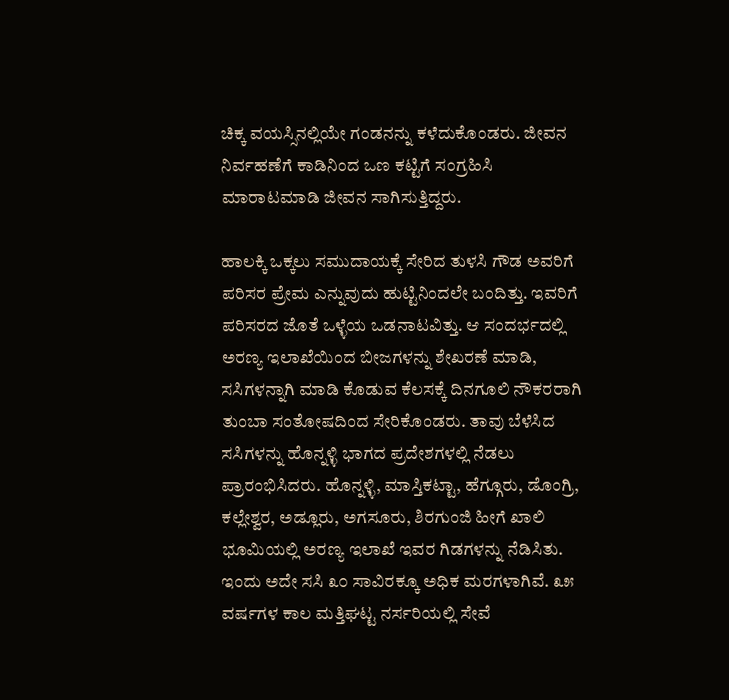ಚಿಕ್ಕ ವಯಸ್ಸಿನಲ್ಲಿಯೇ ಗಂಡನನ್ನು ಕಳೆದುಕೊಂಡರು. ಜೀವನ ನಿರ್ವಹಣೆಗೆ ಕಾಡಿನಿಂದ ಒಣ ಕಟ್ಟಿಗೆ ಸಂಗ್ರಹಿಸಿ ಮಾರಾಟಮಾಡಿ‌ ಜೀವನ ಸಾಗಿಸುತ್ತಿದ್ದರು.

ಹಾಲಕ್ಕಿ ಒಕ್ಕಲು ಸಮುದಾಯಕ್ಕೆ ಸೇರಿದ ತುಳಸಿ ಗೌಡ ಅವರಿಗೆ ಪರಿಸರ ಪ್ರೇಮ ಎನ್ನುವುದು ಹುಟ್ಟಿನಿಂದಲೇ ಬಂದಿತ್ತು. ಇವರಿಗೆ ಪರಿಸರದ ಜೊತೆ ಒಳ್ಳೆಯ ಒಡನಾಟವಿತ್ತು. ಆ ಸಂದರ್ಭದಲ್ಲಿ ಅರಣ್ಯ ಇಲಾಖೆಯಿಂದ ಬೀಜಗಳನ್ನು ಶೇಖರಣೆ ಮಾಡಿ, ಸಸಿಗಳನ್ನಾಗಿ ಮಾಡಿ ಕೊಡುವ ಕೆಲಸಕ್ಕೆ ದಿನಗೂಲಿ ನೌಕರರಾಗಿ ತುಂಬಾ ಸಂತೋಷದಿಂದ ಸೇರಿಕೊಂಡರು. ತಾವು ಬೆಳೆಸಿದ ಸಸಿಗಳನ್ನು ಹೊನ್ನಳ್ಳಿ ಭಾಗದ ಪ್ರದೇಶಗಳಲ್ಲಿ ನೆಡಲು ಪ್ರಾರಂಭಿಸಿದರು. ಹೊನ್ನಳ್ಳಿ, ಮಾಸ್ತಿಕಟ್ಟಾ, ಹೆಗ್ಗೂರು, ಡೊಂಗ್ರಿ, ಕಲ್ಲೇಶ್ವರ, ಅಡ್ಲೂರು, ಅಗಸೂರು, ಶಿರಗುಂಜಿ ಹೀಗೆ ಖಾಲಿ ಭೂಮಿಯಲ್ಲಿ ಅರಣ್ಯ ಇಲಾಖೆ ಇವರ ಗಿಡಗಳನ್ನು ನೆಡಿಸಿತು. ಇಂದು ಅದೇ ಸಸಿ ೩೦ ಸಾವಿರಕ್ಕೂ ಅಧಿಕ ಮರಗಳಾಗಿವೆ. ೩೫ ವರ್ಷಗಳ ಕಾಲ ಮತ್ತಿಘಟ್ಟ ನರ್ಸರಿಯಲ್ಲಿ ಸೇವೆ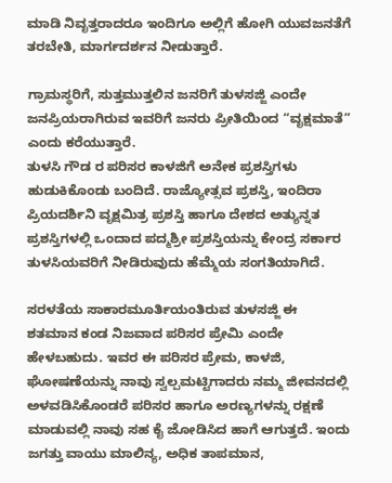ಮಾಡಿ ನಿವೃತ್ತರಾದರೂ ಇಂದಿಗೂ ಅಲ್ಲಿಗೆ ಹೋಗಿ ಯುವಜನತೆಗೆ ತರಬೇತಿ, ಮಾರ್ಗದರ್ಶನ ನೀಡುತ್ತಾರೆ.

ಗ್ರಾಮಸ್ಥರಿಗೆ, ಸುತ್ತಮುತ್ತಲಿನ ಜನರಿಗೆ ತುಳಸಜ್ಜಿ ಎಂದೇ ಜನಪ್ರಿಯರಾಗಿರುವ ಇವರಿಗೆ ಜನರು ಪ್ರೀತಿಯಿಂದ “ವೃಕ್ಷಮಾತೆ” ಎಂದು ಕರೆಯುತ್ತಾರೆ.
ತುಳಸಿ ಗೌಡ ರ ಪರಿಸರ ಕಾಳಜಿಗೆ ಅನೇಕ ಪ್ರಶಸ್ತಿಗಳು ಹುಡುಕಿಕೊಂಡು ಬಂದಿದೆ. ರಾಜ್ಯೋತ್ಸವ ಪ್ರಶಸ್ತಿ, ಇಂದಿರಾ ಪ್ರಿಯದರ್ಶಿನಿ ವೃಕ್ಷಮಿತ್ರ ಪ್ರಶಸ್ತಿ ಹಾಗೂ ದೇಶದ ಅತ್ಯುನ್ನತ ಪ್ರಶಸ್ತಿಗಳಲ್ಲಿ ಒಂದಾದ ಪದ್ಮಶ್ರೀ ಪ್ರಶಸ್ತಿಯನ್ನು ಕೇಂದ್ರ ಸರ್ಕಾರ ತುಳಸಿಯವರಿಗೆ ನೀಡಿರುವುದು ಹೆಮ್ಮೆಯ ಸಂಗತಿಯಾಗಿದೆ.

ಸರಳತೆಯ ಸಾಕಾರಮೂರ್ತಿಯಂತಿರುವ ತುಳಸಜ್ಜಿ ಈ ಶತಮಾನ ಕಂಡ ನಿಜವಾದ ಪರಿಸರ ಪ್ರೇಮಿ ಎಂದೇ ಹೇಳಬಹುದು. ಇವರ ಈ ಪರಿಸರ ಪ್ರೇಮ, ಕಾಳಜಿ, ಘೋಷಣೆಯನ್ನು ನಾವು ಸ್ವಲ್ಪಮಟ್ಟಿಗಾದರು ನಮ್ಮ ಜೀವನದಲ್ಲಿ ಅಳವಡಿಸಿಕೊಂಡರೆ ಪರಿಸರ ಹಾಗೂ ಅರಣ್ಯಗಳನ್ನು ರಕ್ಷಣೆ ಮಾಡುವಲ್ಲಿ ನಾವು ಸಹ ಕೈ ಜೋಡಿಸಿದ ಹಾಗೆ ಆಗುತ್ತದೆ. ಇಂದು ಜಗತ್ತು ವಾಯು ಮಾಲಿನ್ಯ, ಅಧಿಕ ತಾಪಮಾನ,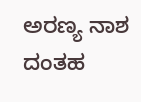ಅರಣ್ಯ ನಾಶ ದಂತಹ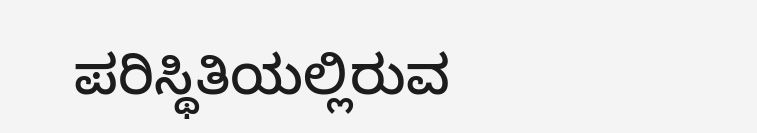ಪರಿಸ್ಥಿತಿಯಲ್ಲಿರುವ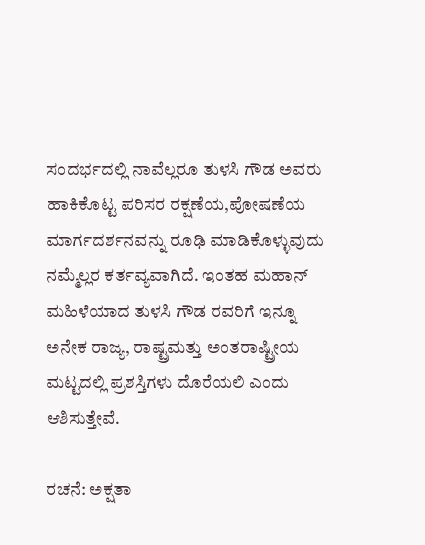ಸಂದರ್ಭದಲ್ಲಿ ನಾವೆಲ್ಲರೂ ತುಳಸಿ ಗೌಡ ಅವರು ಹಾಕಿಕೊಟ್ಟ ಪರಿಸರ ರಕ್ಷಣೆಯ,ಪೋಷಣೆಯ ಮಾರ್ಗದರ್ಶನವನ್ನು ರೂಢಿ ಮಾಡಿಕೊಳ್ಳುವುದು ನಮ್ಮೆಲ್ಲರ ಕರ್ತವ್ಯವಾಗಿದೆ. ಇಂತಹ ಮಹಾನ್ ಮಹಿಳೆಯಾದ ತುಳಸಿ ಗೌಡ ರವರಿಗೆ ಇನ್ನೂ ಅನೇಕ ರಾಜ್ಯ, ರಾಷ್ಟ್ರಮತ್ತು ಅಂತರಾಷ್ಟ್ರೀಯ ಮಟ್ಟದಲ್ಲಿ ಪ್ರಶಸ್ತಿಗಳು ದೊರೆಯಲಿ ಎಂದು ಆಶಿಸುತ್ತೇವೆ.

ರಚನೆ: ಅಕ್ಷತಾ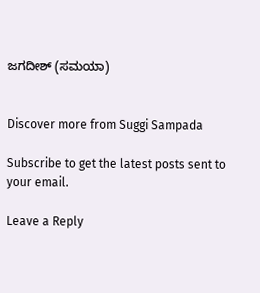ಜಗದೀಶ್ (ಸಮಯಾ)


Discover more from Suggi Sampada

Subscribe to get the latest posts sent to your email.

Leave a Reply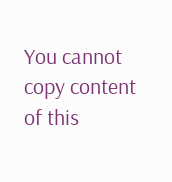You cannot copy content of this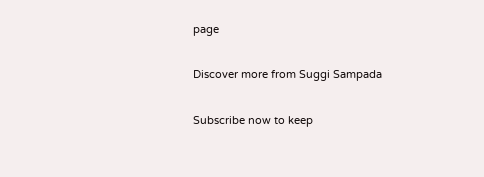page

Discover more from Suggi Sampada

Subscribe now to keep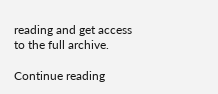reading and get access to the full archive.

Continue reading